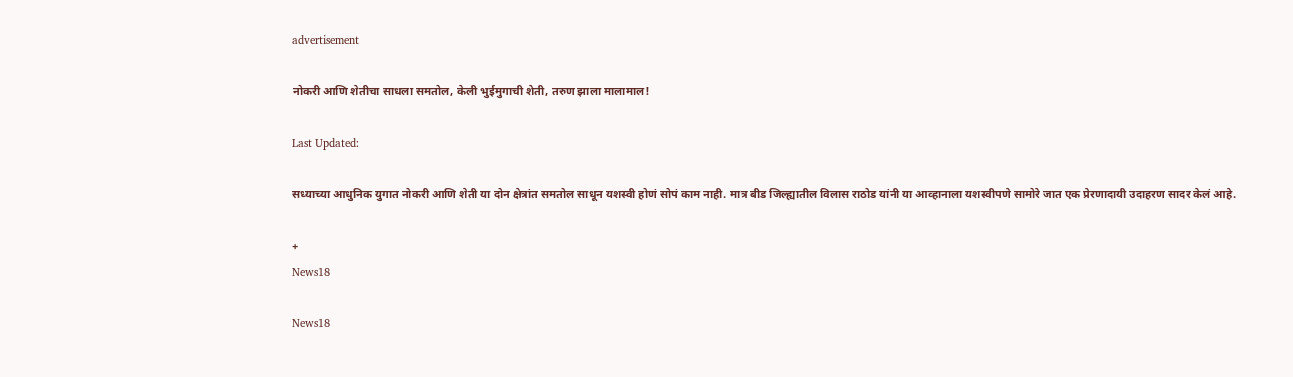advertisement

नोकरी आणि शेतीचा साधला समतोल, केली भुईमुगाची शेती, तरुण झाला मालामाल!

Last Updated:

सध्याच्या आधुनिक युगात नोकरी आणि शेती या दोन क्षेत्रांत समतोल साधून यशस्वी होणं सोपं काम नाही. मात्र बीड जिल्ह्यातील विलास राठोड यांनी या आव्हानाला यशस्वीपणे सामोरे जात एक प्रेरणादायी उदाहरण सादर केलं आहे.

+
News18

News18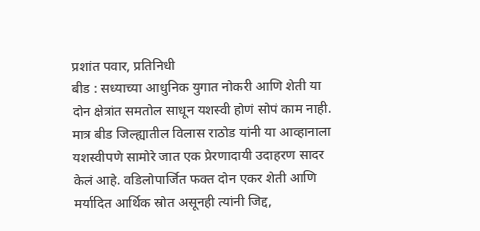प्रशांत पवार, प्रतिनिधी
बीड : सध्याच्या आधुनिक युगात नोकरी आणि शेती या दोन क्षेत्रांत समतोल साधून यशस्वी होणं सोपं काम नाही. मात्र बीड जिल्ह्यातील विलास राठोड यांनी या आव्हानाला यशस्वीपणे सामोरे जात एक प्रेरणादायी उदाहरण सादर केलं आहे. वडिलोपार्जित फक्त दोन एकर शेती आणि मर्यादित आर्थिक स्रोत असूनही त्यांनी जिद्द,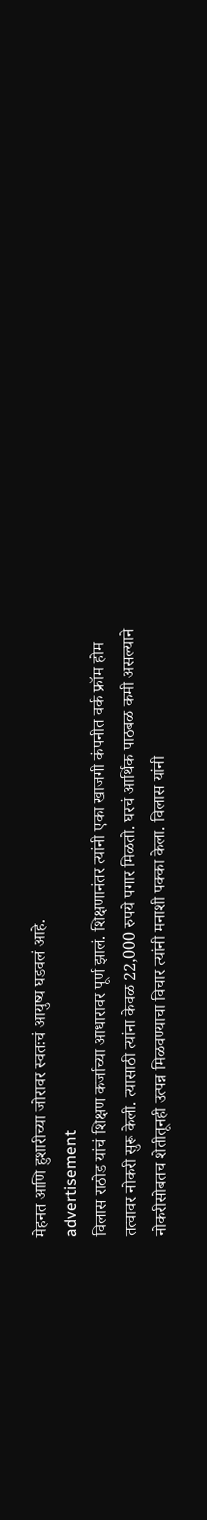मेहनत आणि हुशारीच्या जोरावर स्वतःचं आयुष्य घडवलं आहे.
advertisement
विलास राठोड यांचं शिक्षण कर्जाच्या आधारावर पूर्ण झालं. शिक्षणानंतर त्यांनी एका खाजगी कंपनीत वर्क फ्रॉम होम तत्वावर नोकरी सुरू केली. त्यासाठी त्यांना केवळ 22,000 रुपये पगार मिळतो. घरचं आर्थिक पाठबळ कमी असल्याने नोकरीसोबतच शेतीतूनही उत्पन्न मिळवण्याचा विचार त्यांनी मनाशी पक्का केला. विलास यांनी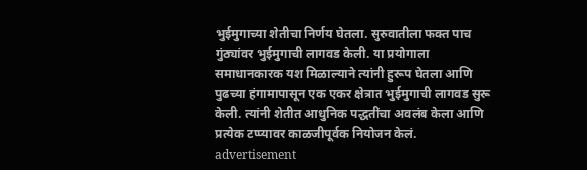भुईमुगाच्या शेतीचा निर्णय घेतला. सुरुवातीला फक्त पाच गुंठ्यांवर भुईमुगाची लागवड केली. या प्रयोगाला समाधानकारक यश मिळाल्याने त्यांनी हुरूप घेतला आणि पुढच्या हंगामापासून एक एकर क्षेत्रात भुईमुगाची लागवड सुरू केली. त्यांनी शेतीत आधुनिक पद्धतींचा अवलंब केला आणि प्रत्येक टप्प्यावर काळजीपूर्वक नियोजन केलं.
advertisement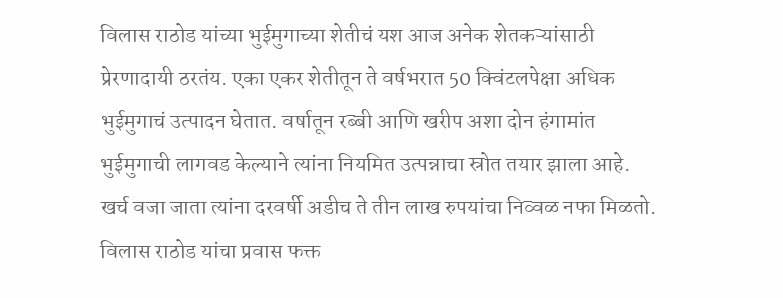विलास राठोड यांच्या भुईमुगाच्या शेतीचं यश आज अनेक शेतकऱ्यांसाठी प्रेरणादायी ठरतंय. एका एकर शेतीतून ते वर्षभरात 50 क्विंटलपेक्षा अधिक भुईमुगाचं उत्पादन घेतात. वर्षातून रब्बी आणि खरीप अशा दोन हंगामांत भुईमुगाची लागवड केल्याने त्यांना नियमित उत्पन्नाचा स्रोत तयार झाला आहे. खर्च वजा जाता त्यांना दरवर्षी अडीच ते तीन लाख रुपयांचा निव्वळ नफा मिळतो. विलास राठोड यांचा प्रवास फक्त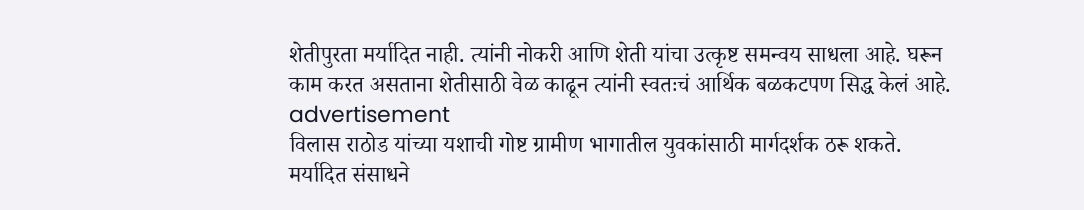शेतीपुरता मर्यादित नाही. त्यांनी नोकरी आणि शेती यांचा उत्कृष्ट समन्वय साधला आहे. घरून काम करत असताना शेतीसाठी वेळ काढून त्यांनी स्वतःचं आर्थिक बळकटपण सिद्ध केलं आहे.
advertisement
विलास राठोड यांच्या यशाची गोष्ट ग्रामीण भागातील युवकांसाठी मार्गदर्शक ठरू शकते. मर्यादित संसाधने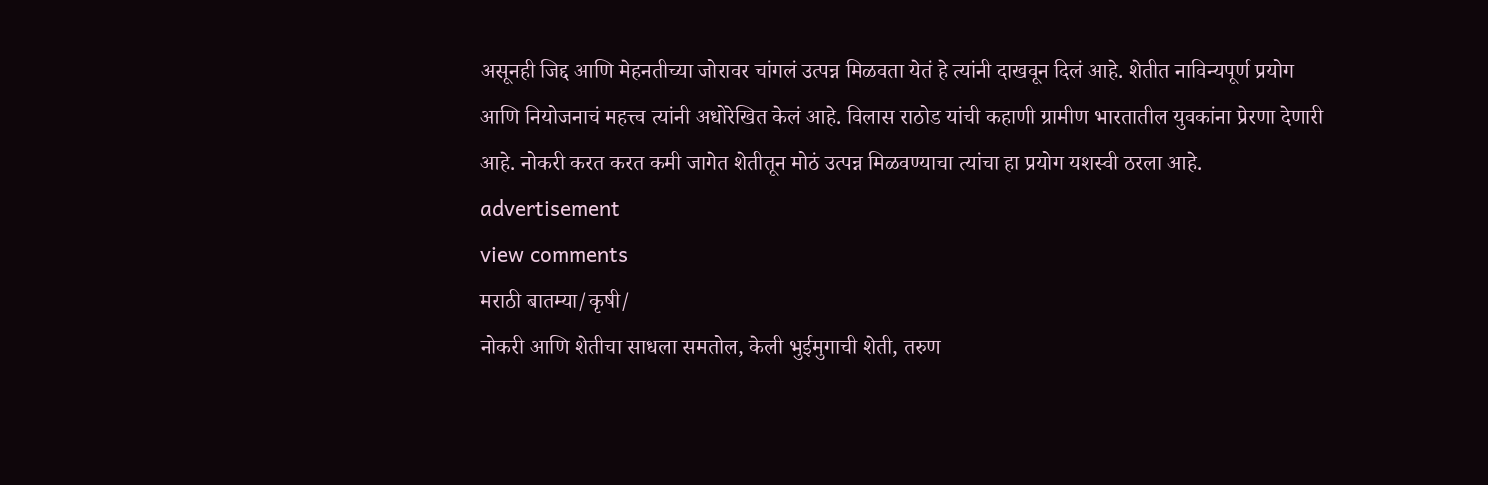असूनही जिद्द आणि मेहनतीच्या जोरावर चांगलं उत्पन्न मिळवता येतं हे त्यांनी दाखवून दिलं आहे. शेतीत नाविन्यपूर्ण प्रयोग आणि नियोजनाचं महत्त्व त्यांनी अधोरेखित केलं आहे. विलास राठोड यांची कहाणी ग्रामीण भारतातील युवकांना प्रेरणा देणारी आहे. नोकरी करत करत कमी जागेत शेतीतून मोठं उत्पन्न मिळवण्याचा त्यांचा हा प्रयोग यशस्वी ठरला आहे.
advertisement
view comments
मराठी बातम्या/कृषी/
नोकरी आणि शेतीचा साधला समतोल, केली भुईमुगाची शेती, तरुण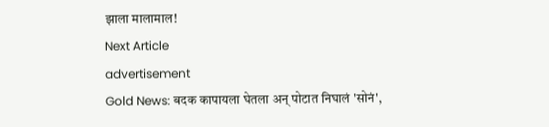झाला मालामाल!
Next Article
advertisement
Gold News: बदक कापायला घेतला अन् पोटात निघालं 'सोनं',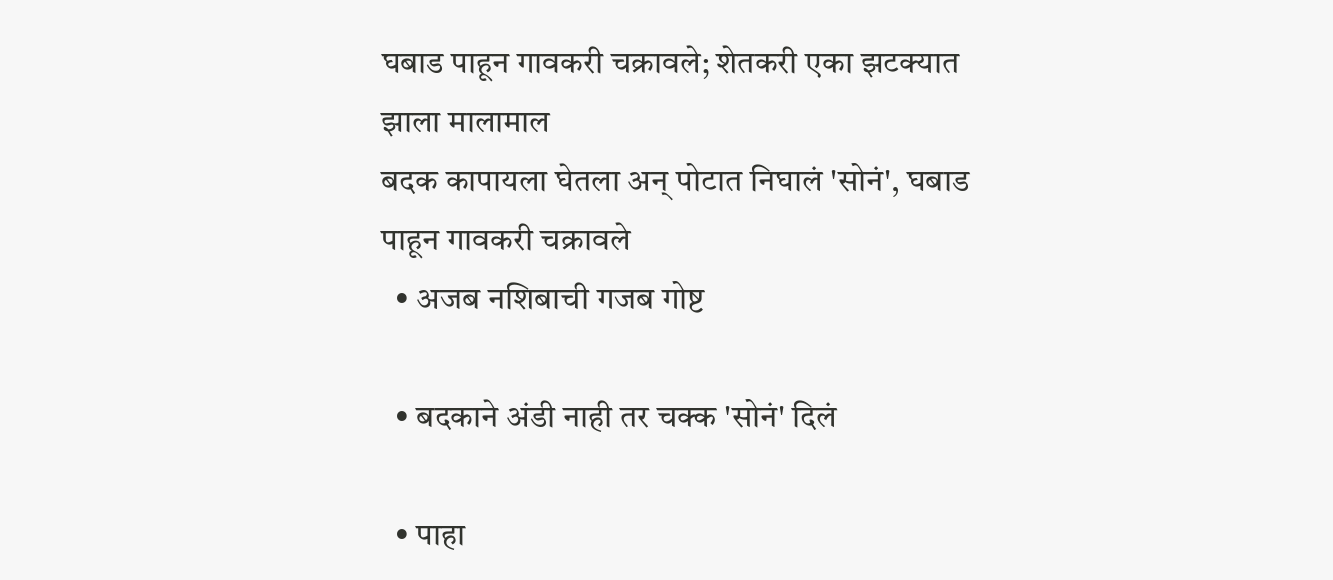घबाड पाहून गावकरी चक्रावले; शेतकरी एका झटक्यात झाला मालामाल
बदक कापायला घेतला अन् पोटात निघालं 'सोनं', घबाड पाहून गावकरी चक्रावले
  • अजब नशिबाची गजब गोष्ट

  • बदकाने अंडी नाही तर चक्क 'सोनं' दिलं

  • पाहा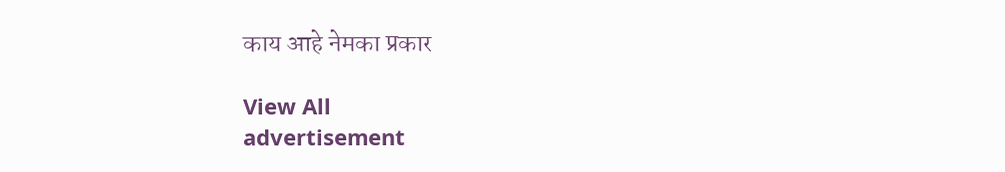काय आहे नेमका प्रकार

View All
advertisement